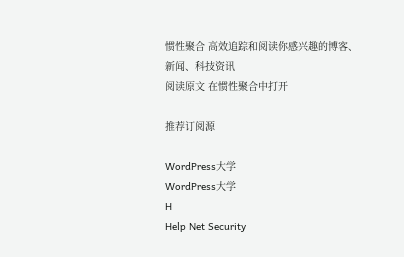惯性聚合 高效追踪和阅读你感兴趣的博客、新闻、科技资讯
阅读原文 在惯性聚合中打开

推荐订阅源

WordPress大学
WordPress大学
H
Help Net Security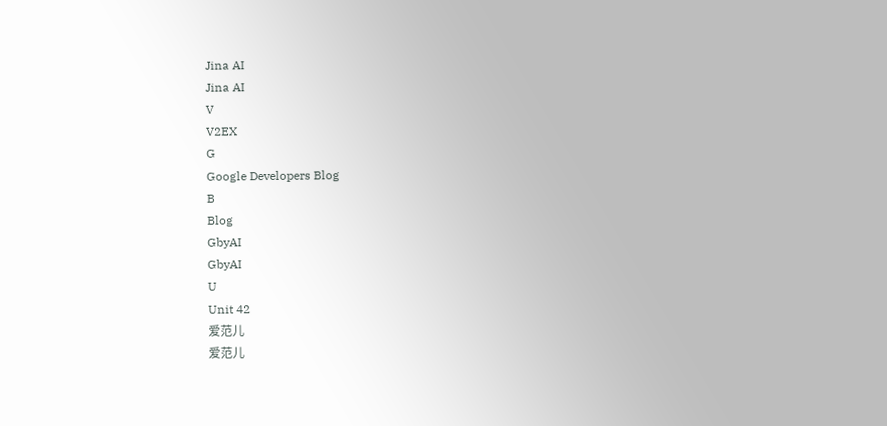Jina AI
Jina AI
V
V2EX
G
Google Developers Blog
B
Blog
GbyAI
GbyAI
U
Unit 42
爱范儿
爱范儿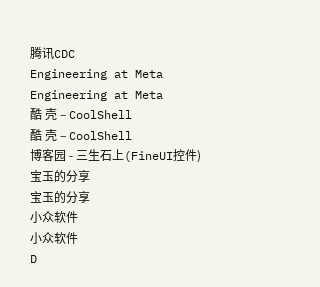腾讯CDC
Engineering at Meta
Engineering at Meta
酷 壳 – CoolShell
酷 壳 – CoolShell
博客园 - 三生石上(FineUI控件)
宝玉的分享
宝玉的分享
小众软件
小众软件
D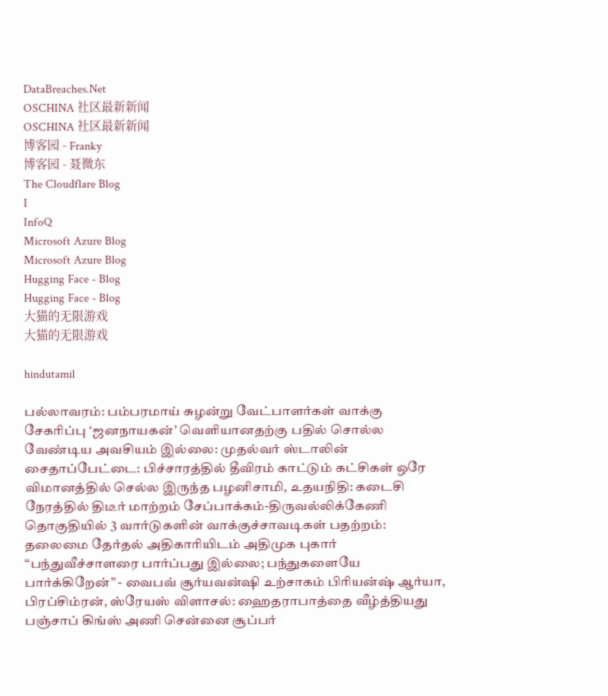DataBreaches.Net
OSCHINA 社区最新新闻
OSCHINA 社区最新新闻
博客园 - Franky
博客园 - 聂微东
The Cloudflare Blog
I
InfoQ
Microsoft Azure Blog
Microsoft Azure Blog
Hugging Face - Blog
Hugging Face - Blog
大猫的无限游戏
大猫的无限游戏

hindutamil

பல்லாவரம்: பம்பரமாய் சுழன்று வேட்பாளர்கள் வாக்கு சேகரிப்பு ‘ஜனநாயகன்’ வெளியானதற்கு பதில் சொல்ல வேண்டிய அவசியம் இல்லை: முதல்வர் ஸ்டாலின் சைதாப்பேட்டை: பிச்சாரத்தில் தீவிரம் காட்டும் கட்சிகள் ஒரே விமானத்தில் செல்ல இருந்த பழனிசாமி, உதயநிதி: கடைசி நேரத்தில் திடீர் மாற்றம் சேப்பாக்கம்-திருவல்லிக்கேணி தொகுதியில் 3 வார்டுகளின் வாக்குச்சாவடிகள் பதற்றம்: தலைமை தேர்தல் அதிகாரியிடம் அதிமுக புகார் “பந்துவீச்சாளரை பார்ப்பது இல்லை; பந்துகளையே பார்க்கிறேன்” - வைபவ் சூர்யவன்ஷி உற்சாகம் பிரியன்ஷ் ஆர்யா, பிரப்சிம்ரன், ஸ்ரேயஸ் விளாசல்: ஹைதராபாத்தை வீழ்த்தியது பஞ்சாப் கிங்ஸ் அணி சென்னை சூப்பர்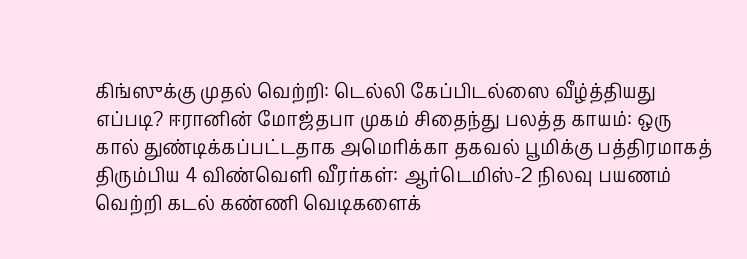கிங்ஸுக்கு முதல் வெற்றி: டெல்லி கேப்பிடல்ஸை வீழ்த்தியது எப்படி? ஈரானின் மோஜ்தபா முகம் சிதைந்து பலத்த காயம்: ஒரு கால் துண்டிக்கப்பட்டதாக அமெரிக்கா தகவல் பூமிக்கு பத்திரமாகத் திரும்பிய 4 விண்வெளி வீரர்கள்: ஆர்டெமிஸ்-2 நிலவு பயணம் வெற்றி கடல் கண்ணி வெடிகளைக்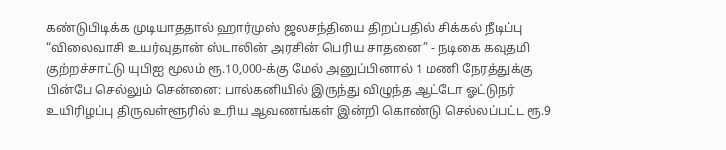கண்டுபிடிக்க முடியாததால் ஹார்முஸ் ஜலசந்தியை திறப்பதில் சிக்கல் நீடிப்பு “விலைவாசி உயர்வுதான் ஸ்டாலின் அரசின் பெரிய சாதனை” - நடிகை கவுதமி குற்றச்சாட்டு யுபிஐ மூலம் ரூ.10,000-க்கு மேல் அனுப்பினால் 1 மணி நேரத்துக்கு பின்பே செல்லும் சென்னை: பால்கனியில் இருந்து விழுந்த ஆட்டோ ஓட்டுநர் உயிரிழப்பு திருவள்ளூரில் உரிய ஆவணங்கள் இன்றி கொண்டு செல்லப்பட்ட ரூ.9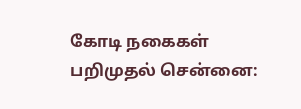கோடி நகைகள் பறிமுதல் சென்னை: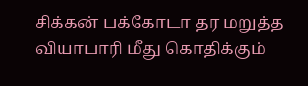சிக்கன் பக்கோடா தர மறுத்த வியாபாரி மீது கொதிக்கும்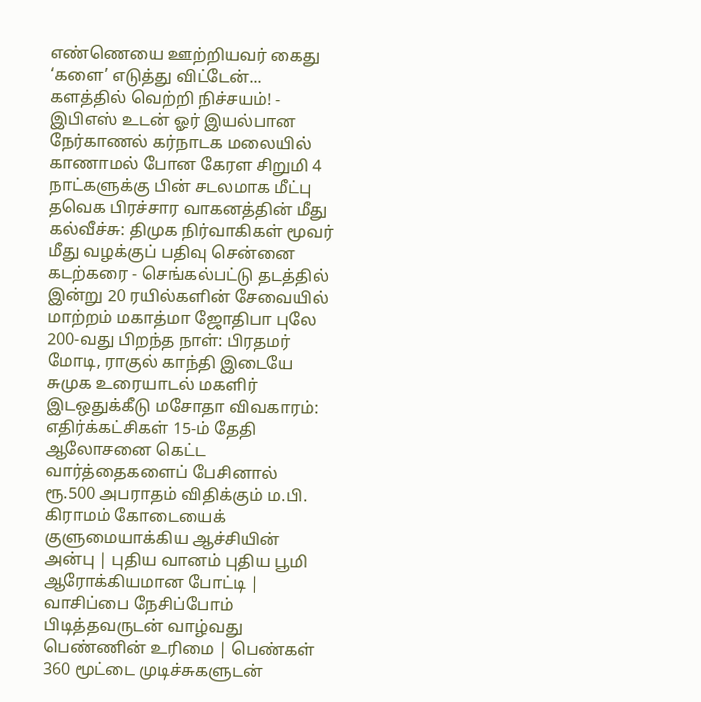எண்ணெயை ஊற்றியவர் கைது ‘களை’ எடுத்து விட்டேன்... களத்தில் வெற்றி நிச்சயம்! - இபிஎஸ் உடன் ஓர் இயல்பான நேர்காணல் கர்நாடக மலையில் காணாமல் போன கேரள சிறுமி 4 நாட்களுக்கு பின் சடலமாக மீட்பு தவெக பிரச்சார வாகனத்தின் மீது கல்வீச்சு: திமுக நிர்வாகிகள் மூவர் மீது வழக்குப் பதிவு சென்னை கடற்கரை - செங்கல்பட்டு தடத்தில் இன்று 20 ரயில்களின் சேவையில் மாற்றம் மகாத்மா ஜோதிபா புலே 200-வது பிறந்த நாள்: பிரதமர் மோடி, ராகுல் காந்தி இடையே சுமுக உரையாடல் மகளிர் இடஒதுக்கீடு மசோதா விவகாரம்: எதிர்க்கட்சிகள் 15-ம் தேதி ஆலோசனை கெட்ட வார்த்தைகளைப் பேசினால் ரூ.500 அபராதம் விதிக்கும் ம.பி. கிராமம் கோடையைக் குளுமையாக்கிய ஆச்சியின் அன்பு | புதிய வானம் புதிய பூமி ஆரோக்கியமான போட்டி | வாசிப்பை நேசிப்போம் பிடித்தவருடன் வாழ்வது பெண்ணின் உரிமை | பெண்கள் 360 மூட்டை முடிச்சுகளுடன்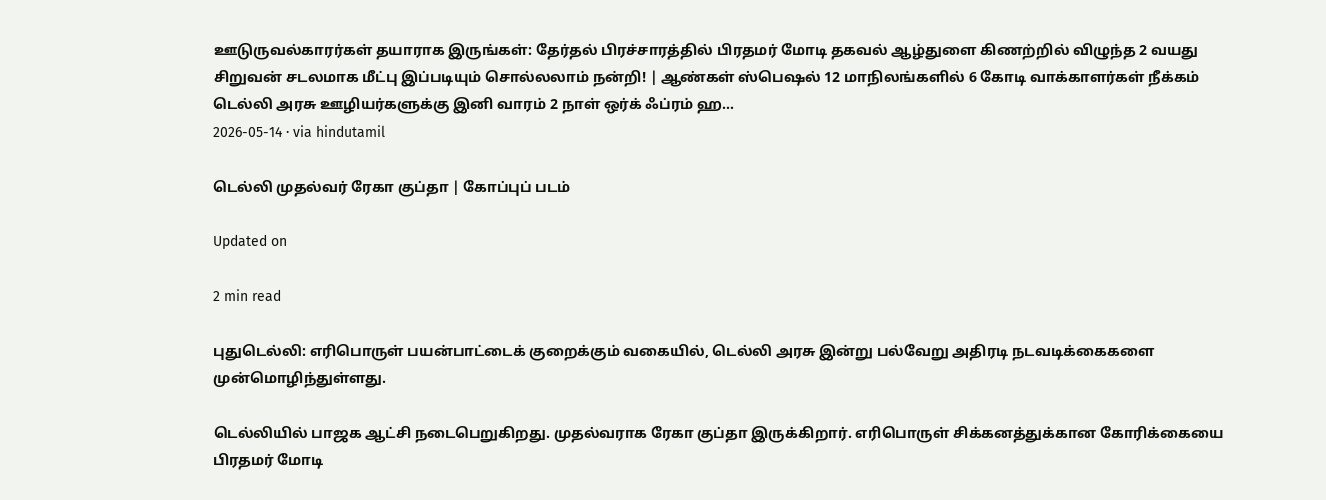ஊடுருவல்காரர்கள் தயாராக இருங்கள்: தேர்தல் பிரச்சாரத்தில் பிரதமர் மோடி தகவல் ஆழ்துளை கிணற்றில் விழுந்த 2 வயது சிறுவன் சடலமாக மீட்பு இப்படியும் சொல்லலாம் நன்றி! | ஆண்கள் ஸ்பெஷல் 12 மாநிலங்களில் 6 கோடி வாக்காளர்கள் நீக்கம்
டெல்லி அரசு ஊழியர்களுக்கு இனி வாரம் 2 நாள் ஒர்க் ஃப்ரம் ஹ...
2026-05-14 · via hindutamil

டெல்லி முதல்வர் ரேகா குப்தா | கோப்புப் படம்

Updated on

2 min read

புதுடெல்லி: எரிபொருள் பயன்பாட்டைக் குறைக்கும் வகையில், டெல்லி அரசு இன்று பல்வேறு அதிரடி நடவடிக்கைகளை முன்மொழிந்துள்ளது.

டெல்லியில் பாஜக ஆட்சி நடைபெறுகிறது. முதல்வராக ரேகா குப்தா இருக்கிறார். எரிபொருள் சிக்கனத்துக்கான கோரிக்கையை பிரதமர் மோடி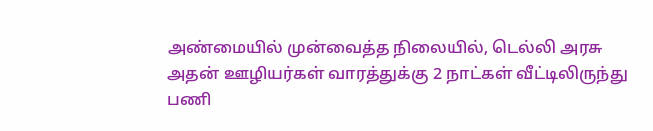அண்மையில் முன்வைத்த நிலையில், டெல்லி அரசு அதன் ஊழியர்கள் வாரத்துக்கு 2 நாட்கள் வீட்டிலிருந்து பணி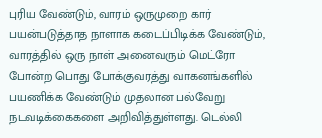புரிய வேண்டும், வாரம் ஒருமுறை கார் பயன்படுத்தாத நாளாக கடைப்பிடிக்க வேண்டும், வாரத்தில் ஒரு நாள் அனைவரும் மெட்ரோ போன்ற பொது போக்குவரத்து வாகனங்களில் பயணிக்க வேண்டும் முதலான பல்வேறு நடவடிக்கைகளை அறிவித்துள்ளது. டெல்லி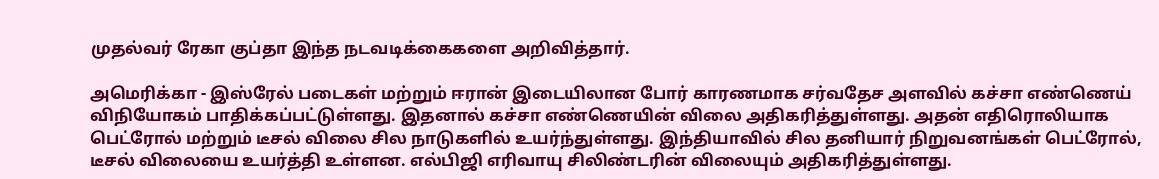முதல்வர் ரேகா குப்தா இந்த நடவடிக்கைகளை அறிவித்தார்.

அமெரிக்கா - இஸ்ரேல் படைகள் மற்றும் ஈரான் இடையிலான போர் காரணமாக சர்வதேச அளவில் கச்சா எண்ணெய் விநியோகம் பாதிக்கப்பட்டுள்ளது. இதனால் கச்சா எண்ணெயின் விலை அதிகரித்துள்ளது. அதன் எதிரொலியாக பெட்ரோல் மற்றும் டீசல் விலை சில நாடுகளில் உயர்ந்துள்ளது. இந்தியாவில் சில தனியார் நிறுவனங்கள் பெட்ரோல், டீசல் விலையை உயர்த்தி உள்ளன. எல்பிஜி எரிவாயு சிலிண்டரின் விலையும் அதிகரித்துள்ளது.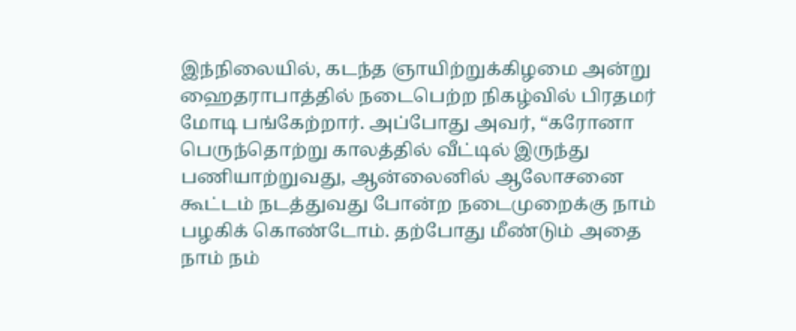இந்நிலையில், கடந்த ஞாயிற்றுக்கிழமை அன்று ஹைதராபாத்தில் நடைபெற்ற நிகழ்வில் பிரதமர் மோடி பங்கேற்றார். அப்போது அவர், “கரோனா பெருந்தொற்று காலத்தில் வீட்டில் இருந்து பணியாற்றுவது, ஆன்லைனில் ஆலோசனை கூட்டம் நடத்துவது போன்ற நடைமுறைக்கு நாம் பழகிக் கொண்டோம். தற்போது மீண்டும் அதை நாம் நம்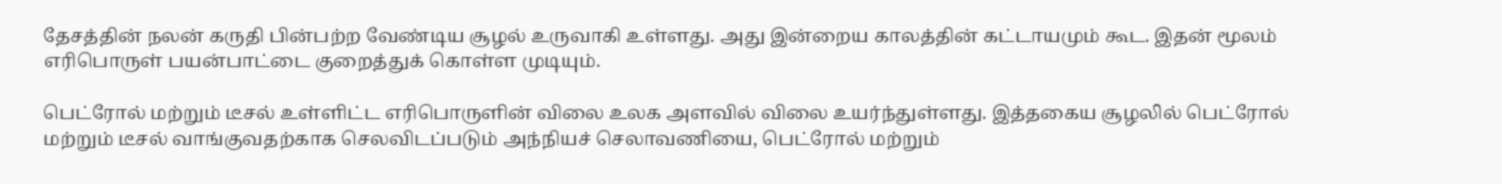தேசத்தின் நலன் கருதி பின்பற்ற வேண்டிய சூழல் உருவாகி உள்ளது. அது இன்றைய காலத்தின் கட்டாயமும் கூட. இதன் மூலம் எரிபொருள் பயன்பாட்டை குறைத்துக் கொள்ள முடியும்.

பெட்ரோல் மற்றும் டீசல் உள்ளிட்ட எரிபொருளின் விலை உலக அளவில் விலை உயர்ந்துள்ளது. இத்தகைய சூழலில் பெட்ரோல் மற்றும் டீசல் வாங்குவதற்காக செலவிடப்படும் அந்நியச் செலாவணியை, பெட்ரோல் மற்றும்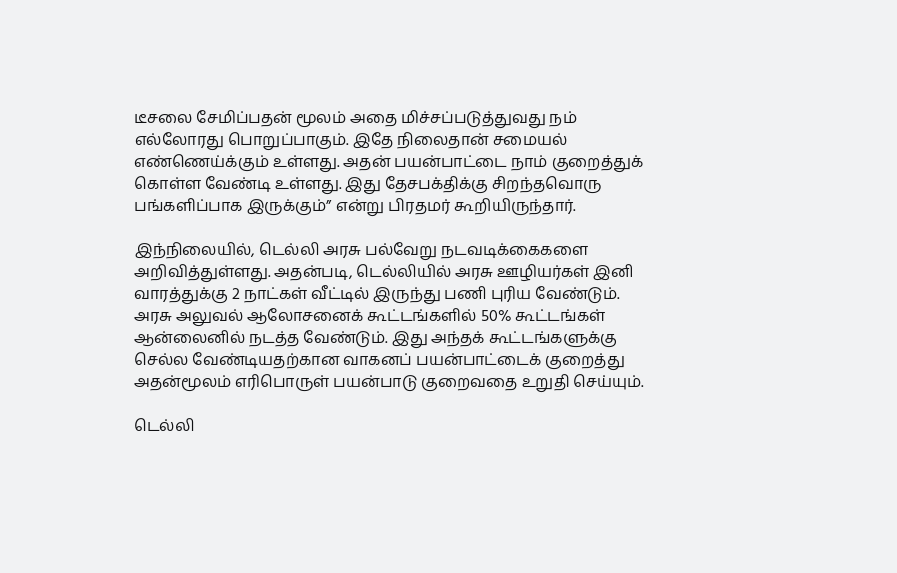டீசலை சேமிப்பதன் மூலம் அதை மிச்சப்படுத்துவது நம் எல்லோரது பொறுப்பாகும். இதே நிலைதான் சமையல் எண்ணெய்க்கும் உள்ளது. அதன் பயன்பாட்டை நாம் குறைத்துக் கொள்ள வேண்டி உள்ளது. இது தேசபக்திக்கு சிறந்தவொரு பங்களிப்பாக இருக்கும்” என்று பிரதமர் கூறியிருந்தார்.

இந்நிலையில், டெல்லி அரசு பல்வேறு நடவடிக்கைகளை அறிவித்துள்ளது. அதன்படி, டெல்லியில் அரசு ஊழியர்கள் இனி வாரத்துக்கு 2 நாட்கள் வீட்டில் இருந்து பணி புரிய வேண்டும். அரசு அலுவல் ஆலோசனைக் கூட்டங்களில் 50% கூட்டங்கள் ஆன்லைனில் நடத்த வேண்டும். இது அந்தக் கூட்டங்களுக்கு செல்ல வேண்டியதற்கான வாகனப் பயன்பாட்டைக் குறைத்து அதன்மூலம் எரிபொருள் பயன்பாடு குறைவதை உறுதி செய்யும்.

டெல்லி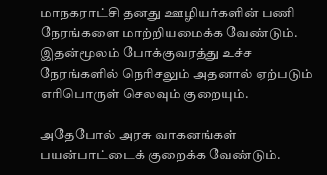மாநகராட்சி தனது ஊழியர்களின் பணி நேரங்களை மாற்றியமைக்க வேண்டும். இதன்மூலம் போக்குவரத்து உச்ச நேரங்களில் நெரிசலும் அதனால் ஏற்படும் எரிபொருள் செலவும் குறையும்.

அதேபோல் அரசு வாகனங்கள் பயன்பாட்டைக் குறைக்க வேண்டும்.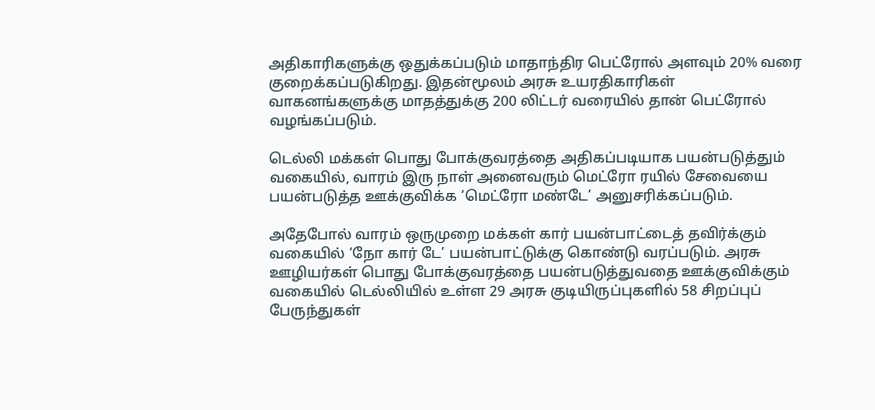அதிகாரிகளுக்கு ஒதுக்கப்படும் மாதாந்திர பெட்ரோல் அளவும் 20% வரை குறைக்கப்படுகிறது. இதன்மூலம் அரசு உயரதிகாரிகள் வாகனங்களுக்கு மாதத்துக்கு 200 லிட்டர் வரையில் தான் பெட்ரோல் வழங்கப்படும்.

டெல்லி மக்கள் பொது போக்குவரத்தை அதிகப்படியாக பயன்படுத்தும் வகையில், வாரம் இரு நாள் அனைவரும் மெட்ரோ ரயில் சேவையை பயன்படுத்த ஊக்குவிக்க ‘மெட்ரோ மண்டே’ அனுசரிக்கப்படும்.

அதேபோல் வாரம் ஒருமுறை மக்கள் கார் பயன்பாட்டைத் தவிர்க்கும் வகையில் ‘நோ கார் டே’ பயன்பாட்டுக்கு கொண்டு வரப்படும். அரசு ஊழியர்கள் பொது போக்குவரத்தை பயன்படுத்துவதை ஊக்குவிக்கும் வகையில் டெல்லியில் உள்ள 29 அரசு குடியிருப்புகளில் 58 சிறப்புப் பேருந்துகள்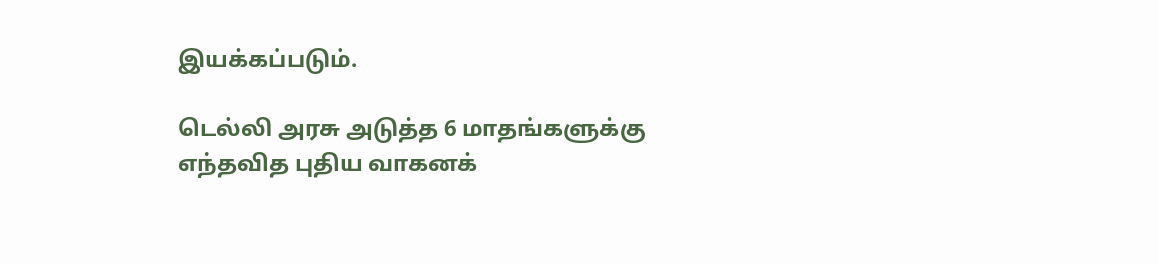இயக்கப்படும்.

டெல்லி அரசு அடுத்த 6 மாதங்களுக்கு எந்தவித புதிய வாகனக்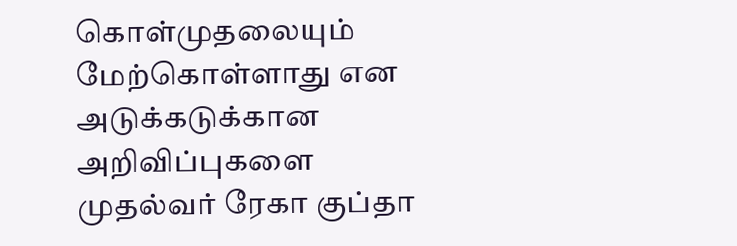கொள்முதலையும் மேற்கொள்ளாது என அடுக்கடுக்கான அறிவிப்புகளை முதல்வர் ரேகா குப்தா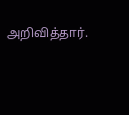அறிவித்தார்.